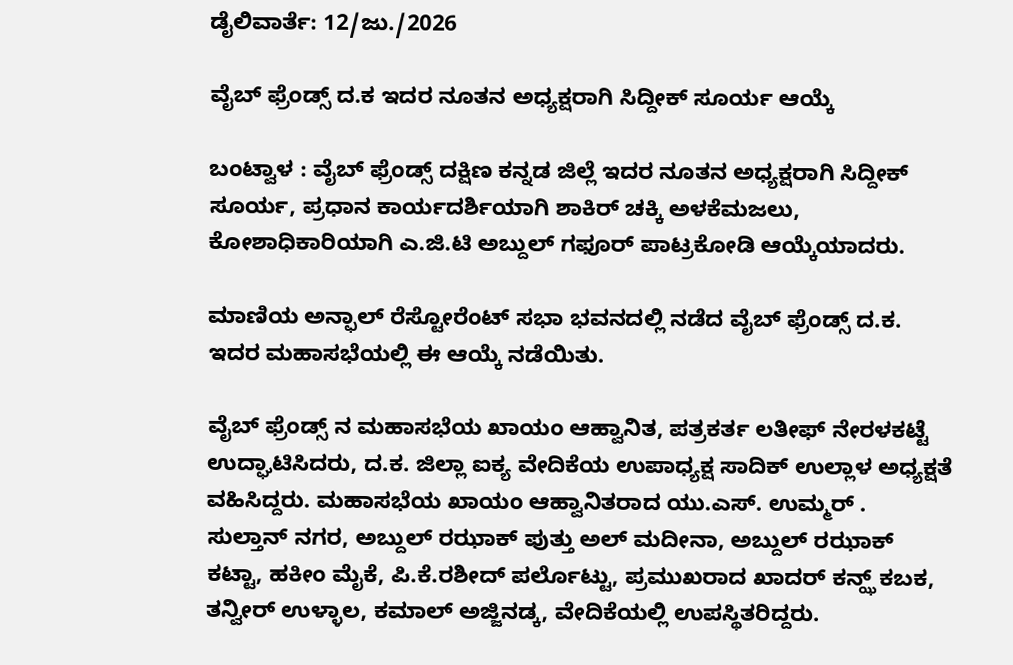ಡೈಲಿವಾರ್ತೆ: 12/ಜು./2026

ವೈಬ್ ಫ್ರೆಂಡ್ಸ್ ದ.ಕ ಇದರ ನೂತನ ಅಧ್ಯಕ್ಷರಾಗಿ ಸಿದ್ದೀಕ್ ಸೂರ್ಯ ಆಯ್ಕೆ

ಬಂಟ್ವಾಳ : ವೈಬ್ ಫ್ರೆಂಡ್ಸ್ ದಕ್ಷಿಣ ಕನ್ನಡ ಜಿಲ್ಲೆ ಇದರ ನೂತನ ಅಧ್ಯಕ್ಷರಾಗಿ ಸಿದ್ದೀಕ್ ಸೂರ್ಯ, ಪ್ರಧಾನ ಕಾರ್ಯದರ್ಶಿಯಾಗಿ ಶಾಕಿರ್ ಚಕ್ಕಿ ಅಳಕೆಮಜಲು, ಕೋಶಾಧಿಕಾರಿಯಾಗಿ ಎ.ಜಿ.ಟಿ ಅಬ್ದುಲ್ ಗಫೂರ್ ಪಾಟ್ರಕೋಡಿ ಆಯ್ಕೆಯಾದರು.

ಮಾಣಿಯ ಅನ್ಫಾಲ್ ರೆಸ್ಟೋರೆಂಟ್ ಸಭಾ ಭವನದಲ್ಲಿ ನಡೆದ ವೈಬ್ ಫ್ರೆಂಡ್ಸ್ ದ.ಕ. ಇದರ ಮಹಾಸಭೆಯಲ್ಲಿ ಈ ಆಯ್ಕೆ ನಡೆಯಿತು.

ವೈಬ್ ಫ್ರೆಂಡ್ಸ್ ನ ಮಹಾಸಭೆಯ ಖಾಯಂ ಆಹ್ವಾನಿತ, ಪತ್ರಕರ್ತ ಲತೀಫ್ ನೇರಳಕಟ್ಟೆ ಉದ್ಘಾಟಿಸಿದರು, ದ.ಕ. ಜಿಲ್ಲಾ ಐಕ್ಯ ವೇದಿಕೆಯ ಉಪಾಧ್ಯಕ್ಷ ಸಾದಿಕ್ ಉಲ್ಲಾಳ ಅಧ್ಯಕ್ಷತೆ ವಹಿಸಿದ್ದರು. ಮಹಾಸಭೆಯ ಖಾಯಂ ಆಹ್ವಾನಿತರಾದ ಯು.ಎಸ್. ಉಮ್ಮರ್ . ಸುಲ್ತಾನ್ ನಗರ, ಅಬ್ದುಲ್ ರಝಾಕ್ ಪುತ್ತು ಅಲ್ ಮದೀನಾ, ಅಬ್ದುಲ್ ರಝಾಕ್ ಕಟ್ಟಾ, ಹಕೀಂ ಮೈಕೆ, ಪಿ.ಕೆ.ರಶೀದ್ ಪರ್ಲೊಟ್ಟು, ಪ್ರಮುಖರಾದ ಖಾದರ್ ಕನ್ಝ್ ಕಬಕ, ತನ್ವೀರ್ ಉಳ್ಳಾಲ, ಕಮಾಲ್ ಅಜ್ಜಿನಡ್ಕ, ವೇದಿಕೆಯಲ್ಲಿ ಉಪಸ್ಥಿತರಿದ್ದರು.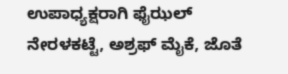ಉಪಾಧ್ಯಕ್ಷರಾಗಿ ಫೈಝಲ್ ನೇರಳಕಟ್ಟೆ, ಅಶ್ರಫ್ ಮೈಕೆ, ಜೊತೆ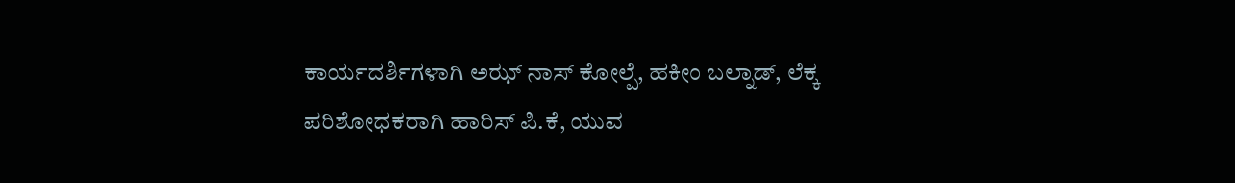ಕಾರ್ಯದರ್ಶಿಗಳಾಗಿ ಅಝ್ ನಾಸ್ ಕೋಲ್ಪೆ, ಹಕೀಂ ಬಲ್ನಾಡ್, ಲೆಕ್ಕ ಪರಿಶೋಧಕರಾಗಿ ಹಾರಿಸ್ ಪಿ.ಕೆ, ಯುವ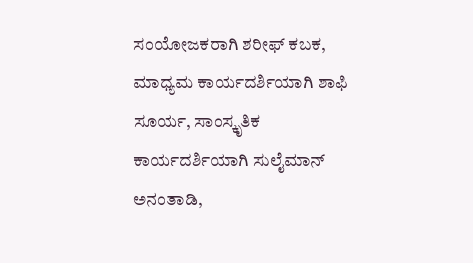ಸಂಯೋಜಕರಾಗಿ ಶರೀಫ್ ಕಬಕ, ಮಾಧ್ಯಮ ಕಾರ್ಯದರ್ಶಿಯಾಗಿ ಶಾಫಿ ಸೂರ್ಯ, ಸಾಂಸ್ಕೃತಿಕ ಕಾರ್ಯದರ್ಶಿಯಾಗಿ ಸುಲೈಮಾನ್ ಅನಂತಾಡಿ,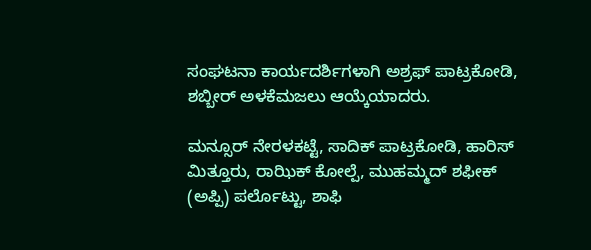ಸಂಘಟನಾ ಕಾರ್ಯದರ್ಶಿಗಳಾಗಿ ಅಶ್ರಫ್ ಪಾಟ್ರಕೋಡಿ, ಶಬ್ಬೀರ್ ಅಳಕೆಮಜಲು ಆಯ್ಕೆಯಾದರು.

ಮನ್ಸೂರ್ ನೇರಳಕಟ್ಟೆ, ಸಾದಿಕ್ ಪಾಟ್ರಕೋಡಿ, ಹಾರಿಸ್ ಮಿತ್ತೂರು, ರಾಝಿಕ್ ಕೋಲ್ಪೆ, ಮುಹಮ್ಮದ್ ಶಫೀಕ್ (ಅಪ್ಪಿ) ಪರ್ಲೊಟ್ಟು, ಶಾಫಿ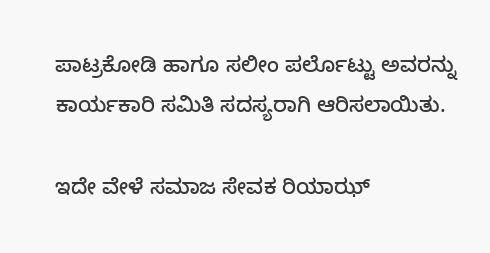ಪಾಟ್ರಕೋಡಿ ಹಾಗೂ ಸಲೀಂ ಪರ್ಲೊಟ್ಟು ಅವರನ್ನು ಕಾರ್ಯಕಾರಿ ಸಮಿತಿ ಸದಸ್ಯರಾಗಿ ಆರಿಸಲಾಯಿತು.

ಇದೇ ವೇಳೆ ಸಮಾಜ ಸೇವಕ ರಿಯಾಝ್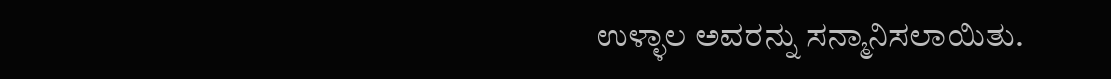ಉಳ್ಳಾಲ ಅವರನ್ನು ಸನ್ಮಾನಿಸಲಾಯಿತು.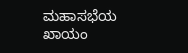ಮಹಾಸಭೆಯ ಖಾಯಂ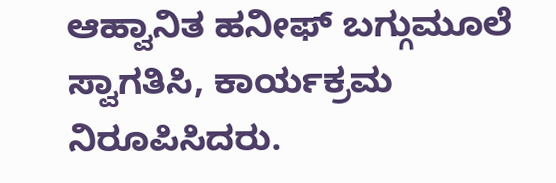ಆಹ್ವಾನಿತ ಹನೀಫ್ ಬಗ್ಗುಮೂಲೆ ಸ್ವಾಗತಿಸಿ, ಕಾರ್ಯಕ್ರಮ ನಿರೂಪಿಸಿದರು.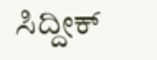ಸಿದ್ದೀಕ್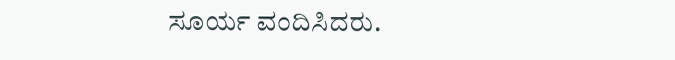ಸೂರ್ಯ ವಂದಿಸಿದರು.